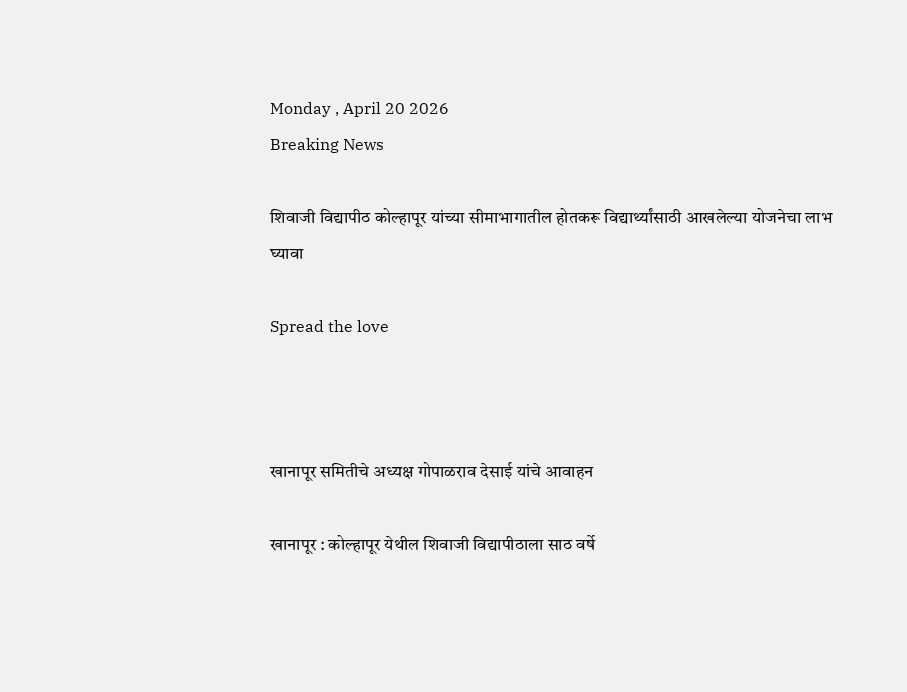Monday , April 20 2026
Breaking News

शिवाजी विद्यापीठ कोल्हापूर यांच्या सीमाभागातील होतकरू विद्यार्थ्यांसाठी आखलेल्या योजनेचा लाभ घ्यावा

Spread the love



खानापूर समितीचे अध्यक्ष गोपाळराव देसाई यांचे आवाहन

खानापूर : कोल्हापूर येथील शिवाजी विद्यापीठाला साठ वर्षे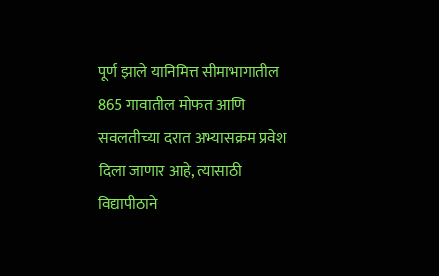पूर्ण झाले यानिमित्त सीमाभागातील 865 गावातील मोफत आणि सवलतीच्या दरात अभ्यासक्रम प्रवेश दिला जाणार आहे, त्यासाठी विद्यापीठाने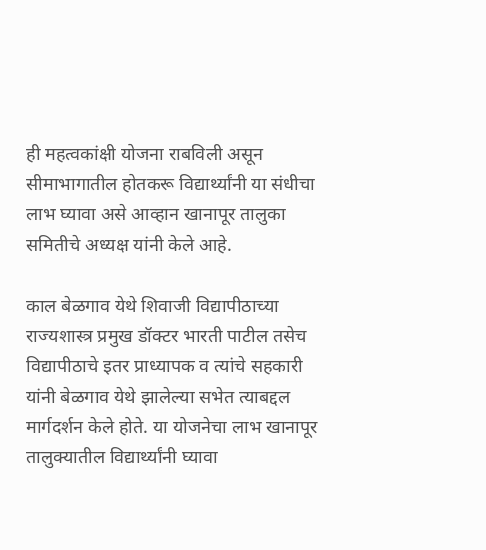ही महत्वकांक्षी योजना राबविली असून सीमाभागातील होतकरू विद्यार्थ्यांनी या संधीचा लाभ घ्यावा असे आव्हान खानापूर तालुका समितीचे अध्यक्ष यांनी केले आहे.

काल बेळगाव येथे शिवाजी विद्यापीठाच्या राज्यशास्त्र प्रमुख डॉक्टर भारती पाटील तसेच विद्यापीठाचे इतर प्राध्यापक व त्यांचे सहकारी यांनी बेळगाव येथे झालेल्या सभेत त्याबद्दल मार्गदर्शन केले होते. या योजनेचा लाभ खानापूर तालुक्यातील विद्यार्थ्यांनी घ्यावा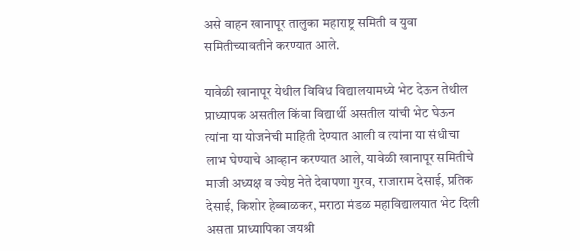असे वाहन खानापूर तालुका महाराष्ट्र समिती व युवा समितीच्यावतीने करण्यात आले.

यावेळी खानापूर येथील विविध विद्यालयामध्ये भेट देऊन तेथील प्राध्यापक असतील किंवा विद्यार्थी असतील यांची भेट घेऊन त्यांना या योजनेची माहिती देण्यात आली व त्यांना या संधीचा लाभ घेण्याचे आव्हान करण्यात आले, यावेळी खानापूर समितीचे माजी अध्यक्ष व ज्येष्ठ नेते देवापणा गुरव, राजाराम देसाई, प्रतिक देसाई, किशोर हेब्बाळकर, मराठा मंडळ महाविद्यालयात भेट दिली असता प्राध्यापिका जयश्री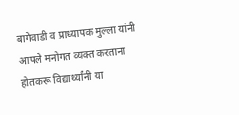बागेवाडी व प्राध्यापक मुल्ला यांनी आपले मनोगत व्यक्त करताना होतकरू विद्यार्थ्यांनी या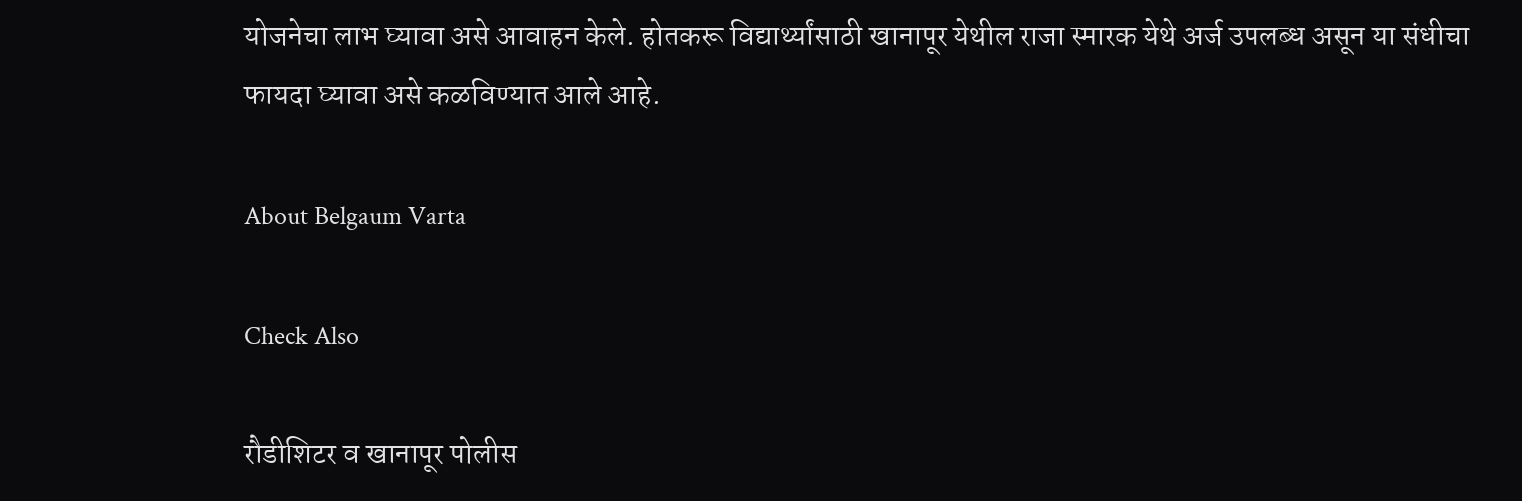योजनेचा लाभ घ्यावा असे आवाहन केले. होतकरू विद्यार्थ्यांसाठी खानापूर येथील राजा स्मारक येथे अर्ज उपलब्ध असून या संधीचा फायदा घ्यावा असे कळविण्यात आले आहे.

About Belgaum Varta

Check Also

रौडीशिटर व खानापूर पोलीस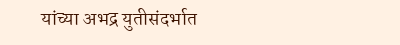यांच्या अभद्र युतीसंदर्भात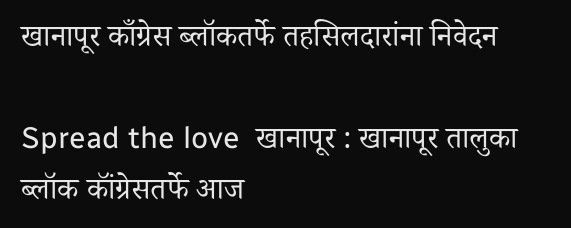खानापूर काँग्रेस ब्लॉकतर्फे तहसिलदारांना निवेदन

Spread the love  खानापूर : खानापूर तालुका ब्लॉक कॉंग्रेसतर्फे आज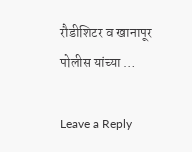रौडीशिटर व खानापूर पोलीस यांच्या …

Leave a Reply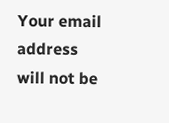Your email address will not be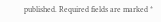published. Required fields are marked *